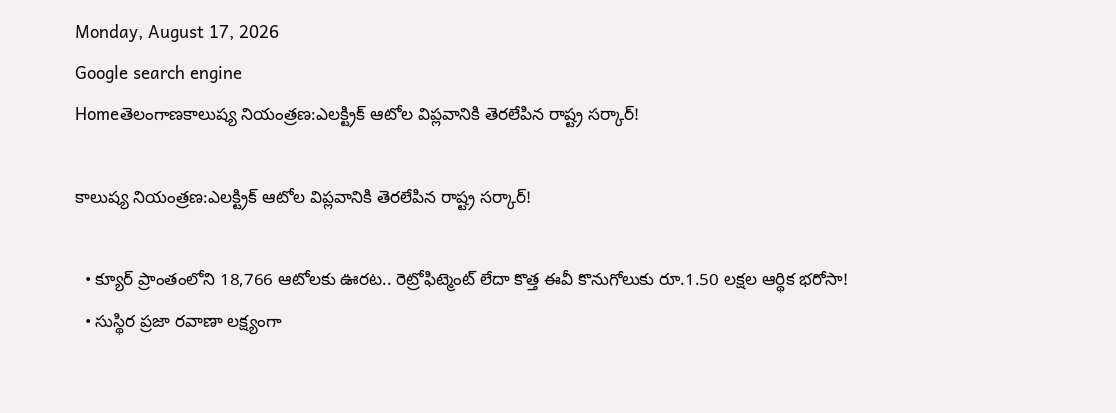Monday, August 17, 2026
Google search engine
Homeతెలంగాణకాలుష్య నియంత్రణ:ఎలక్ట్రిక్ ఆటోల విప్లవానికి తెరలేపిన రాష్ట్ర సర్కార్‌!

కాలుష్య నియంత్రణ:ఎలక్ట్రిక్ ఆటోల విప్లవానికి తెరలేపిన రాష్ట్ర సర్కార్‌!

  • క్యూర్ ప్రాంతంలోని 18,766 ఆటోలకు ఊరట.. రెట్రోఫిట్మెంట్ లేదా కొత్త ఈవీ కొనుగోలుకు రూ.1.50 లక్షల ఆర్థిక భరోసా!
  • సుస్థిర ప్రజా రవాణా లక్ష్యంగా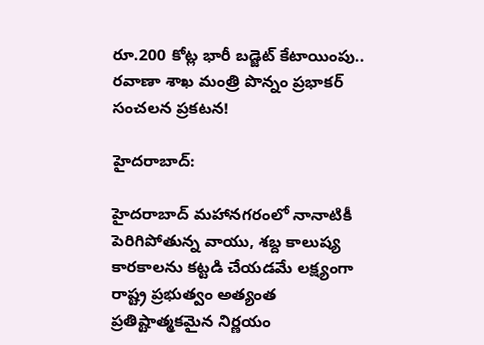రూ.200 కోట్ల భారీ బడ్జెట్ కేటాయింపు.. రవాణా శాఖ మంత్రి పొన్నం ప్రభాకర్ సంచలన ప్రకటన!

హైదరాబాద్:

హైదరాబాద్ మహానగరంలో నానాటికీ పెరిగిపోతున్న వాయు, శబ్ద కాలుష్య కారకాలను కట్టడి చేయడమే లక్ష్యంగా రాష్ట్ర ప్రభుత్వం అత్యంత ప్రతిష్టాత్మకమైన నిర్ణయం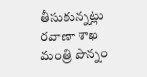తీసుకున్నట్లు రవాణా శాఖ మంత్రి పొన్నం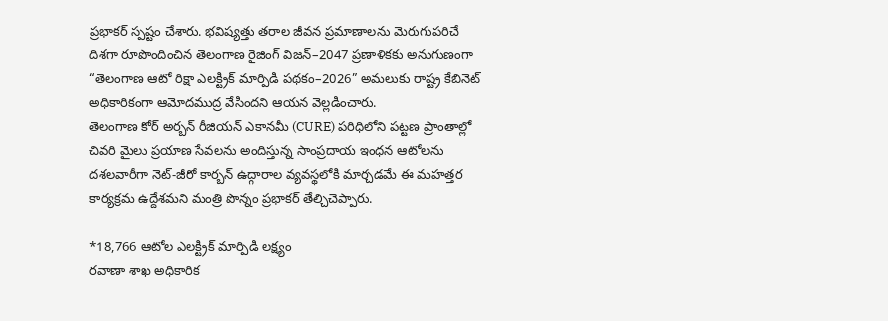ప్రభాకర్ స్పష్టం చేశారు. భవిష్యత్తు తరాల జీవన ప్రమాణాలను మెరుగుపరిచే దిశగా రూపొందించిన తెలంగాణ రైజింగ్ విజన్–2047 ప్రణాళికకు అనుగుణంగా “తెలంగాణ ఆటో రిక్షా ఎలక్ట్రిక్ మార్పిడి పథకం–2026” అమలుకు రాష్ట్ర కేబినెట్ అధికారికంగా ఆమోదముద్ర వేసిందని ఆయన వెల్లడించారు.
తెలంగాణ కోర్ అర్బన్ రీజియన్ ఎకానమీ (CURE) పరిధిలోని పట్టణ ప్రాంతాల్లో చివరి మైలు ప్రయాణ సేవలను అందిస్తున్న సాంప్రదాయ ఇంధన ఆటోలను దశలవారీగా నెట్-జీరో కార్బన్ ఉద్గారాల వ్యవస్థలోకి మార్చడమే ఈ మహత్తర కార్యక్రమ ఉద్దేశమని మంత్రి పొన్నం ప్రభాకర్ తేల్చిచెప్పారు.

*18,766 ఆటోల ఎలక్ట్రిక్ మార్పిడి లక్ష్యం
రవాణా శాఖ అధికారిక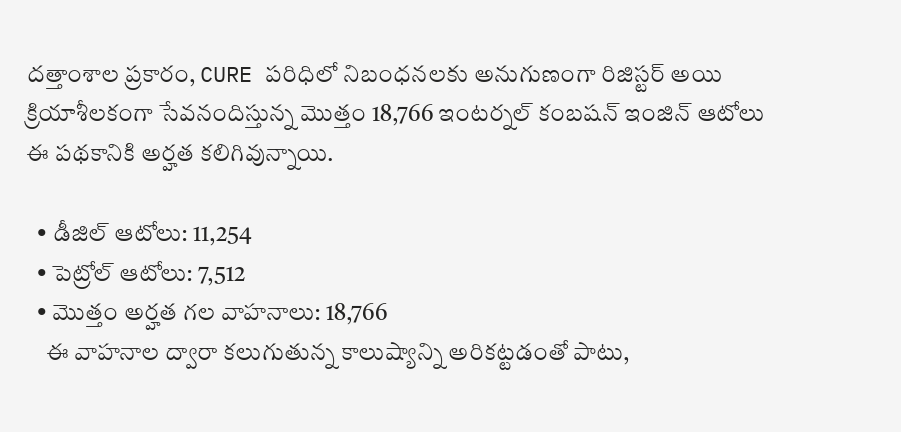దత్తాంశాల ప్రకారం, CURE పరిధిలో నిబంధనలకు అనుగుణంగా రిజిస్టర్ అయి క్రియాశీలకంగా సేవనందిస్తున్న మొత్తం 18,766 ఇంటర్నల్ కంబషన్ ఇంజిన్ ఆటోలు ఈ పథకానికి అర్హత కలిగివున్నాయి.

  • డీజిల్ ఆటోలు: 11,254
  • పెట్రోల్ ఆటోలు: 7,512
  • మొత్తం అర్హత గల వాహనాలు: 18,766
    ఈ వాహనాల ద్వారా కలుగుతున్న కాలుష్యాన్ని అరికట్టడంతో పాటు,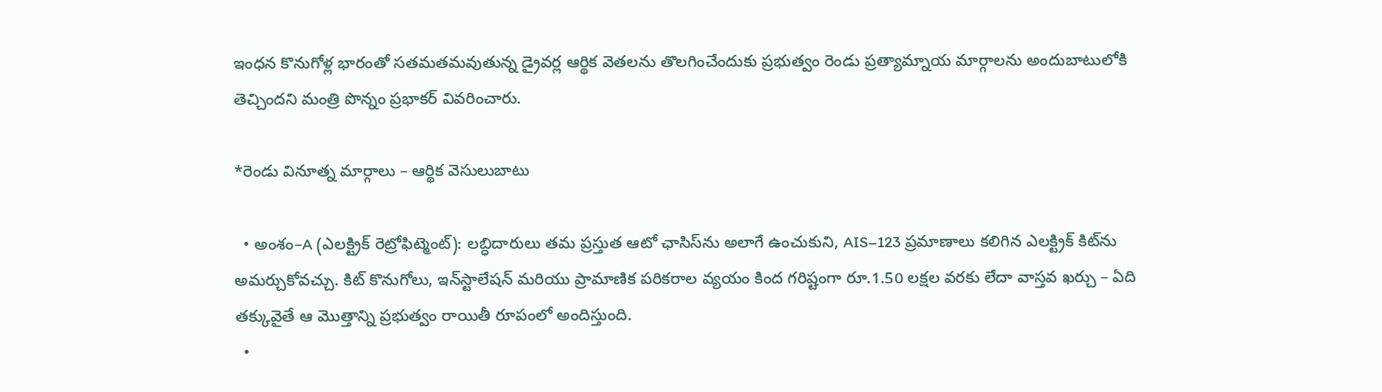ఇంధన కొనుగోళ్ల భారంతో సతమతమవుతున్న డ్రైవర్ల ఆర్థిక వెతలను తొలగించేందుకు ప్రభుత్వం రెండు ప్రత్యామ్నాయ మార్గాలను అందుబాటులోకి తెచ్చిందని మంత్రి పొన్నం ప్రభాకర్ వివరించారు.

*రెండు వినూత్న మార్గాలు – ఆర్థిక వెసులుబాటు

  • అంశం–A (ఎలక్ట్రిక్ రెట్రోఫిట్మెంట్): లబ్ధిదారులు తమ ప్రస్తుత ఆటో ఛాసిస్‌ను అలాగే ఉంచుకుని, AIS–123 ప్రమాణాలు కలిగిన ఎలక్ట్రిక్ కిట్‌ను అమర్చుకోవచ్చు. కిట్ కొనుగోలు, ఇన్‌స్టాలేషన్ మరియు ప్రామాణిక పరికరాల వ్యయం కింద గరిష్టంగా రూ.1.50 లక్షల వరకు లేదా వాస్తవ ఖర్చు – ఏది తక్కువైతే ఆ మొత్తాన్ని ప్రభుత్వం రాయితీ రూపంలో అందిస్తుంది.
  •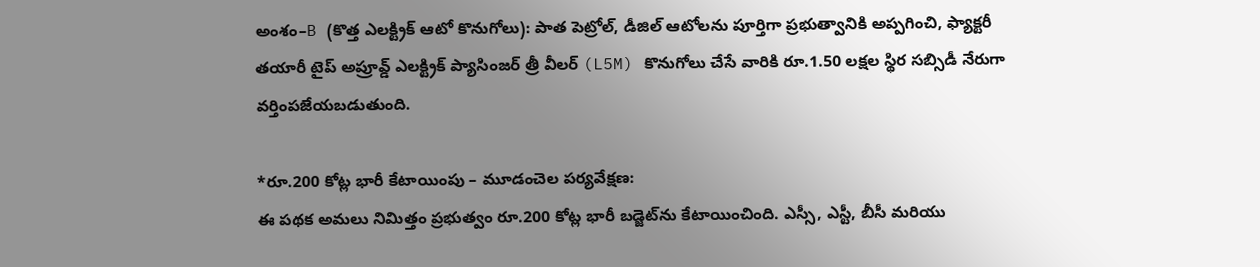అంశం–B (కొత్త ఎలక్ట్రిక్ ఆటో కొనుగోలు): పాత పెట్రోల్, డీజిల్ ఆటోలను పూర్తిగా ప్రభుత్వానికి అప్పగించి, ఫ్యాక్టరీ తయారీ టైప్ అప్రూవ్డ్ ఎలక్ట్రిక్ ప్యాసింజర్ త్రీ వీలర్ (L5M) కొనుగోలు చేసే వారికి రూ.1.50 లక్షల స్థిర సబ్సిడీ నేరుగా వర్తింపజేయబడుతుంది.

*రూ.200 కోట్ల భారీ కేటాయింపు – మూడంచెల పర్యవేక్షణ:
ఈ పథక అమలు నిమిత్తం ప్రభుత్వం రూ.200 కోట్ల భారీ బడ్జెట్‌ను కేటాయించింది. ఎస్సీ, ఎస్టీ, బీసీ మరియు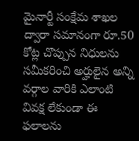మైనార్టీ సంక్షేమ శాఖల ద్వారా సమానంగా రూ.50 కోట్ల చొప్పున నిధులను సమీకరించి అర్హులైన అన్ని వర్గాల వారికి ఎలాంటి వివక్ష లేకుండా ఈ ఫలాలను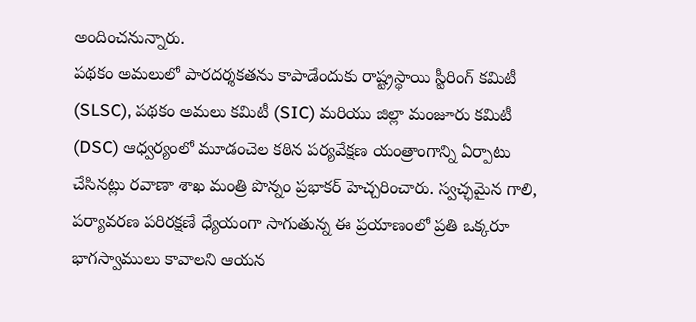అందించనున్నారు.
పథకం అమలులో పారదర్శకతను కాపాడేందుకు రాష్ట్రస్థాయి స్టీరింగ్ కమిటీ (SLSC), పథకం అమలు కమిటీ (SIC) మరియు జిల్లా మంజూరు కమిటీ (DSC) ఆధ్వర్యంలో మూడంచెల కఠిన పర్యవేక్షణ యంత్రాంగాన్ని ఏర్పాటు చేసినట్లు రవాణా శాఖ మంత్రి పొన్నం ప్రభాకర్ హెచ్చరించారు. స్వచ్ఛమైన గాలి, పర్యావరణ పరిరక్షణే ధ్యేయంగా సాగుతున్న ఈ ప్రయాణంలో ప్రతి ఒక్కరూ భాగస్వాములు కావాలని ఆయన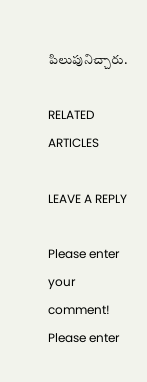పిలుపునిచ్చారు.

RELATED ARTICLES

LEAVE A REPLY

Please enter your comment!
Please enter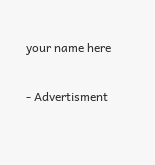your name here

- Advertisment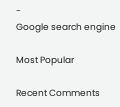-
Google search engine

Most Popular

Recent Comments